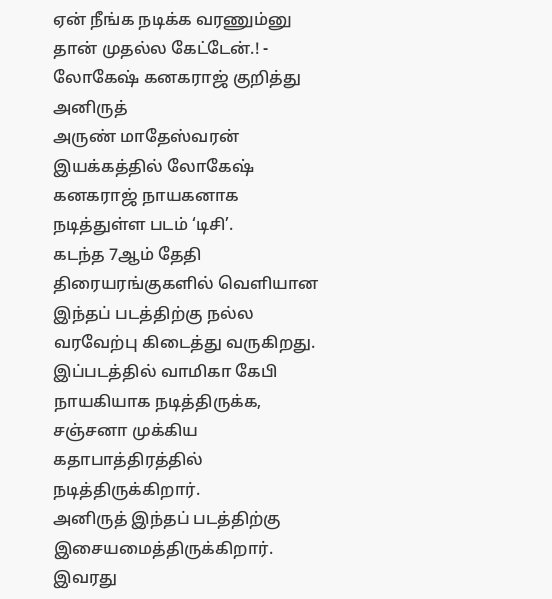ஏன் நீங்க நடிக்க வரணும்னு தான் முதல்ல கேட்டேன்.! - லோகேஷ் கனகராஜ் குறித்து அனிருத்
அருண் மாதேஸ்வரன் இயக்கத்தில் லோகேஷ் கனகராஜ் நாயகனாக நடித்துள்ள படம் ‘டிசி’.
கடந்த 7ஆம் தேதி திரையரங்குகளில் வெளியான இந்தப் படத்திற்கு நல்ல வரவேற்பு கிடைத்து வருகிறது.
இப்படத்தில் வாமிகா கேபி நாயகியாக நடித்திருக்க, சஞ்சனா முக்கிய கதாபாத்திரத்தில் நடித்திருக்கிறார்.
அனிருத் இந்தப் படத்திற்கு இசையமைத்திருக்கிறார். இவரது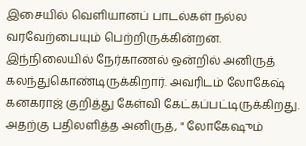இசையில் வெளியானப் பாடல்கள் நல்ல வரவேற்பையும் பெற்றிருக்கின்றன.
இந்நிலையில் நேர்காணல் ஒன்றில் அனிருத் கலந்துகொண்டிருக்கிறார். அவரிடம் லோகேஷ் கனகராஜ் குறித்து கேள்வி கேட்கப்பட்டிருக்கிறது.
அதற்கு பதிலளித்த அனிருத், " லோகேஷும்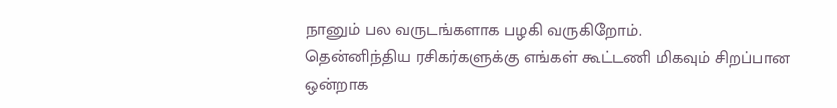நானும் பல வருடங்களாக பழகி வருகிறோம்.
தென்னிந்திய ரசிகர்களுக்கு எங்கள் கூட்டணி மிகவும் சிறப்பான ஒன்றாக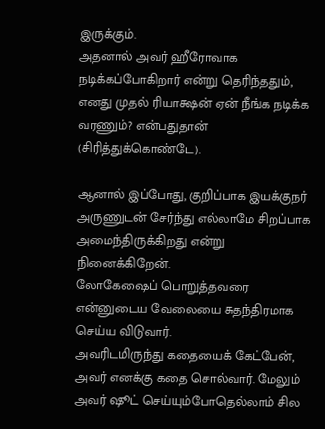இருக்கும்.
அதனால் அவர் ஹீரோவாக நடிக்கப்போகிறார் என்று தெரிந்ததும், எனது முதல் ரியாக்ஷன் ஏன் நீங்க நடிக்க வரணும்? என்பதுதான் (சிரித்துக்கொண்டே).

ஆனால் இப்போது, குறிப்பாக இயக்குநர் அருணுடன் சேர்ந்து எல்லாமே சிறப்பாக அமைந்திருக்கிறது என்று நினைக்கிறேன்.
லோகேஷைப் பொறுத்தவரை என்னுடைய வேலையை சுதந்திரமாக செய்ய விடுவார்.
அவரிடமிருந்து கதையைக் கேட்பேன், அவர் எனக்கு கதை சொல்வார். மேலும் அவர் ஷூட் செய்யும்போதெல்லாம் சில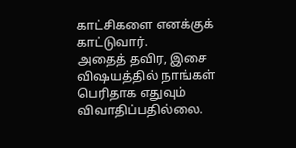காட்சிகளை எனக்குக் காட்டுவார்.
அதைத் தவிர, இசை விஷயத்தில் நாங்கள் பெரிதாக எதுவும் விவாதிப்பதில்லை.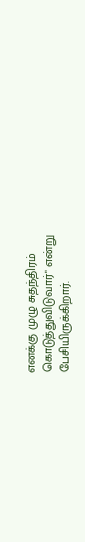எனக்கு முழு சுதந்திரம் கொடுத்துவிடுவார்" என்று பேசியிருக்கிறார்.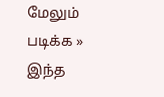மேலும் படிக்க »
இந்த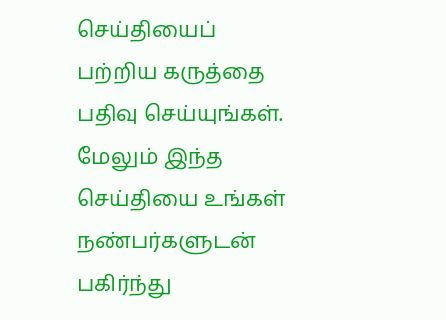செய்தியைப் பற்றிய கருத்தை பதிவு செய்யுங்கள். மேலும் இந்த செய்தியை உங்கள் நண்பர்களுடன் பகிர்ந்து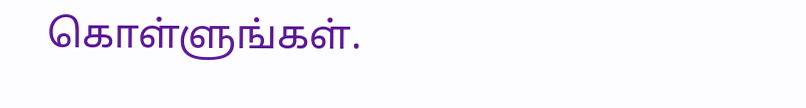கொள்ளுங்கள்.